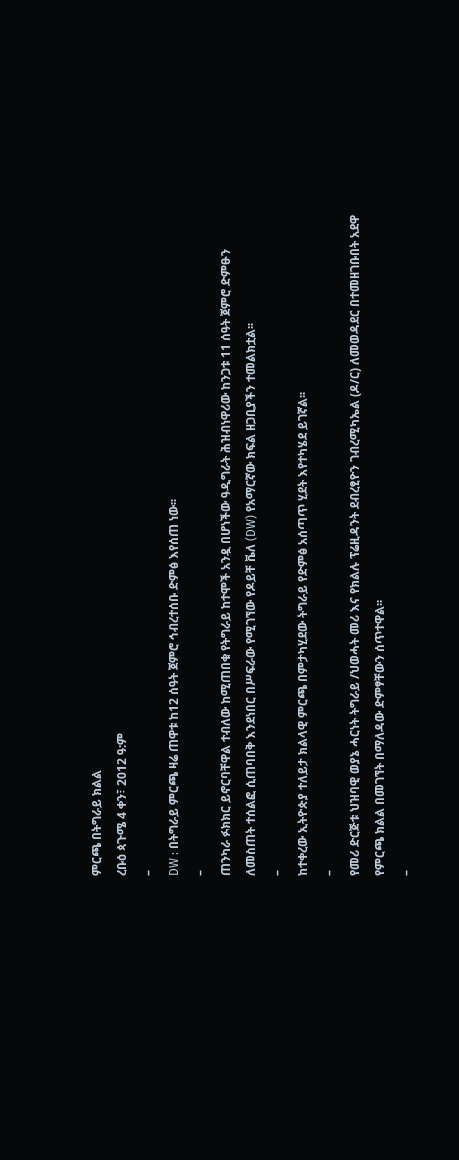ምርጫ በትግራይ ክልል
ረቡዕ ጳጉሜ 4 ቀን፣ 2012 ዓ:ም
–
DW : በትግራይ ምርጫ ዛሬ ጠዋቱ ከ12 ሰዓት ጀምሮ ኅብረተሰቡ ድምፅ እየሰጠ ነው፡፡
–
ጠንካራ ፉክክር ይኖርባቸዋል ተብለው ከሚጠበቁ የትግራይ ከተሞች አንዷ በሆነችው ዓዲግራት ሕዝብነዋሪው ከንጋቱ 11 ሰዓት ጀምሮ ድምፁን ለመስጠት ተሰልፎ ሲጠባበቅ እንደነበር በሥፍራው የሚገኘው የዶይቸ ቬለ (DW) የአማርኛው ክፍል ዘጋቢያችን ተመልክቷል፡፡
–
ከተቀረው ኢትዮጵያ ተለይታ ክልላዊ ምርጫ በምታካሂደው ትግራይ የድምፅ አሰጣጥ ሂደት እየተካሄደ ይገኛል፡፡
–
የመሪ ድርጅቱ ህዝባዊ ወያኔ ሓርነት ትግራይ /ህወሓት መሪ እና የክልሉ ፕሬዚዳንት ደብረፂዮን ገብረሚካኤል (ዶ/ር) ለመወዳደር በተመዘገቡበት አደዋ የምርጫ ክልል በመገኘት በማለዳው ድምፃቸውን ሰጥተዋል፡፡
–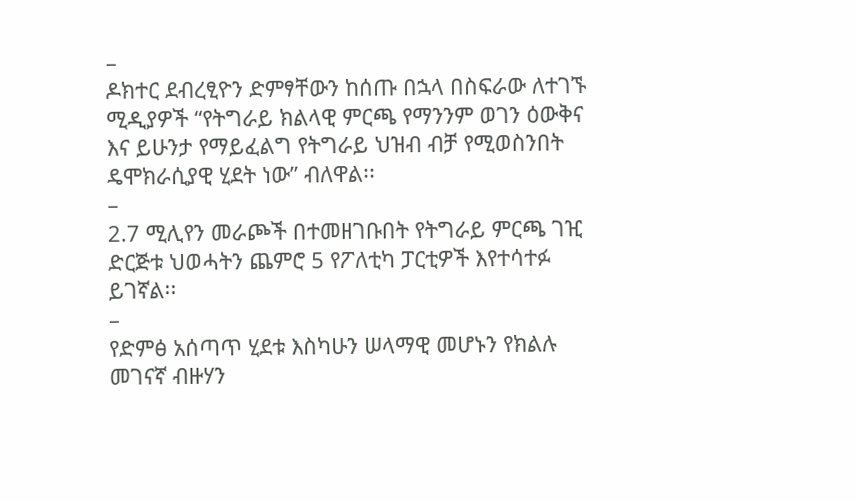–
ዶክተር ደብረፂዮን ድምፃቸውን ከሰጡ በኋላ በስፍራው ለተገኙ ሚዲያዎች “የትግራይ ክልላዊ ምርጫ የማንንም ወገን ዕውቅና እና ይሁንታ የማይፈልግ የትግራይ ህዝብ ብቻ የሚወስንበት ዴሞክራሲያዊ ሂደት ነው” ብለዋል፡፡
–
2.7 ሚሊየን መራጮች በተመዘገቡበት የትግራይ ምርጫ ገዢ ድርጅቱ ህወሓትን ጨምሮ 5 የፖለቲካ ፓርቲዎች እየተሳተፉ ይገኛል፡፡
–
የድምፅ አሰጣጥ ሂደቱ እስካሁን ሠላማዊ መሆኑን የክልሉ መገናኛ ብዙሃን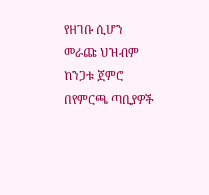የዘገቡ ሲሆን መራጩ ህዝብም ከንጋቱ ጀምሮ በየምርጫ ጣቢያዎች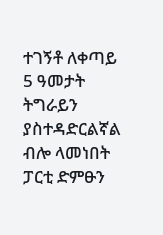ተገኝቶ ለቀጣይ 5 ዓመታት ትግራይን ያስተዳድርልኛል ብሎ ላመነበት ፓርቲ ድምፁን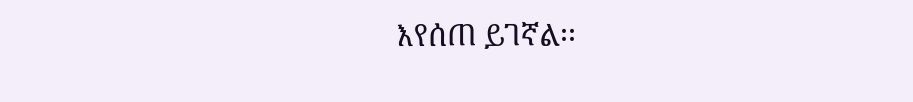እየሰጠ ይገኛል፡፡